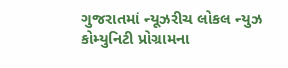ગુજરાતમાં ન્યૂઝરીચ લોકલ ન્યુઝ કોમ્યુનિટી પ્રોગ્રામના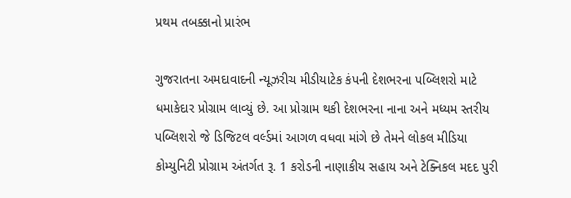પ્રથમ તબક્કાનો પ્રારંભ

ગુજરાતના અમદાવાદની ન્યૂઝરીચ મીડીયાટેક કંપની દેશભરના પબ્લિશરો માટે ધમાકેદાર પ્રોગ્રામ લાવ્યું છે. આ પ્રોગ્રામ થકી દેશભરના નાના અને મધ્યમ સ્તરીય પબ્લિશરો જે ડિજિટલ વર્લ્ડમાં આગળ વધવા માંગે છે તેમને લોકલ મીડિયા કોમ્યુનિટી પ્રોગ્રામ અંતર્ગત રૂ. 1 કરોડની નાણાકીય સહાય અને ટેક્નિકલ મદદ પુરી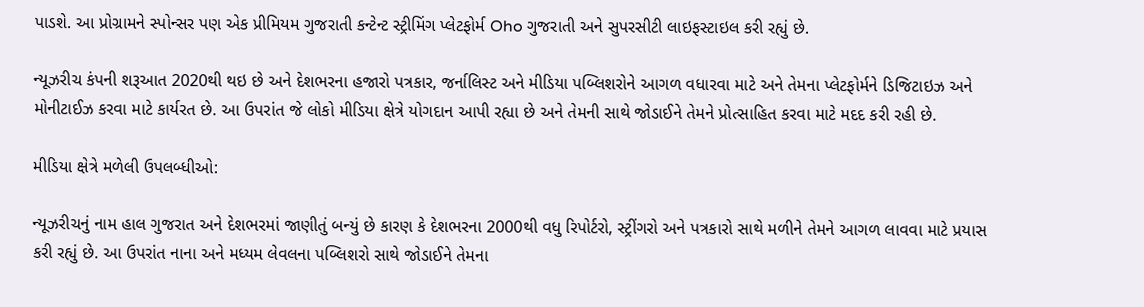પાડશે. આ પ્રોગ્રામને સ્પોન્સર પણ એક પ્રીમિયમ ગુજરાતી કન્ટેન્ટ સ્ટ્રીમિંગ પ્લેટફોર્મ Oho ગુજરાતી અને સુપરસીટી લાઇફસ્ટાઇલ કરી રહ્યું છે.

ન્યૂઝરીચ કંપની શરૂઆત 2020થી થઇ છે અને દેશભરના હજારો પત્રકાર, જર્નાલિસ્ટ અને મીડિયા પબ્લિશરોને આગળ વધારવા માટે અને તેમના પ્લેટફોર્મને ડિજિટાઇઝ અને મોનીટાઈઝ કરવા માટે કાર્યરત છે. આ ઉપરાંત જે લોકો મીડિયા ક્ષેત્રે યોગદાન આપી રહ્યા છે અને તેમની સાથે જોડાઈને તેમને પ્રોત્સાહિત કરવા માટે મદદ કરી રહી છે.

મીડિયા ક્ષેત્રે મળેલી ઉપલબ્ધીઓ:

ન્યૂઝરીચનું નામ હાલ ગુજરાત અને દેશભરમાં જાણીતું બન્યું છે કારણ કે દેશભરના 2000થી વધુ રિપોર્ટરો, સ્ટ્રીંગરો અને પત્રકારો સાથે મળીને તેમને આગળ લાવવા માટે પ્રયાસ કરી રહ્યું છે. આ ઉપરાંત નાના અને મધ્યમ લેવલના પબ્લિશરો સાથે જોડાઈને તેમના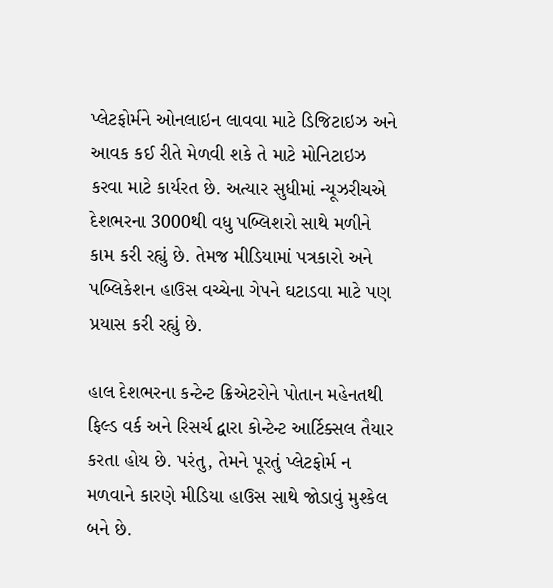પ્લેટફોર્મને ઓનલાઇન લાવવા માટે ડિજિટાઇઝ અને આવક કઈ રીતે મેળવી શકે તે માટે મોનિટાઇઝ કરવા માટે કાર્યરત છે. અત્યાર સુધીમાં ન્યૂઝરીચએ દેશભરના 3000થી વધુ પબ્લિશરો સાથે મળીને કામ કરી રહ્યું છે. તેમજ મીડિયામાં પત્રકારો અને પબ્લિકેશન હાઉસ વચ્ચેના ગેપને ઘટાડવા માટે પણ પ્રયાસ કરી રહ્યું છે.

હાલ દેશભરના કન્ટેન્ટ ક્રિએટરોને પોતાન મહેનતથી ફિલ્ડ વર્ક અને રિસર્ચ દ્વારા કોન્ટેન્ટ આર્ટિક્સલ તૈયાર કરતા હોય છે. પરંતુ, તેમને પૂરતું પ્લેટફોર્મ ન મળવાને કારણે મીડિયા હાઉસ સાથે જોડાવું મુશ્કેલ બને છે.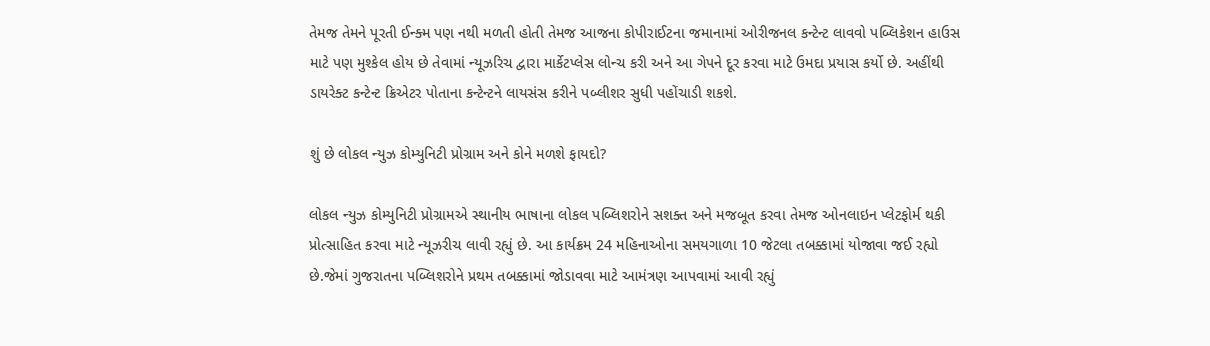તેમજ તેમને પૂરતી ઈન્ક્મ પણ નથી મળતી હોતી તેમજ આજના કોપીરાઈટના જમાનામાં ઓરીજનલ કન્ટેન્ટ લાવવો પબ્લિકેશન હાઉસ માટે પણ મુશ્કેલ હોય છે તેવામાં ન્યૂઝરિચ દ્વારા માર્કેટપ્લેસ લોન્ચ કરી અને આ ગેપને દૂર કરવા માટે ઉમદા પ્રયાસ કર્યો છે. અહીંથી ડાયરેક્ટ કન્ટેન્ટ ક્રિએટર પોતાના કન્ટેન્ટને લાયસંસ કરીને પબ્લીશર સુધી પહોંચાડી શકશે.

શું છે લોકલ ન્યુઝ કોમ્યુનિટી પ્રોગ્રામ અને કોને મળશે ફાયદો?

લોકલ ન્યુઝ કોમ્યુનિટી પ્રોગ્રામએ સ્થાનીય ભાષાના લોકલ પબ્લિશરોને સશક્ત અને મજબૂત કરવા તેમજ ઓનલાઇન પ્લેટફોર્મ થકી પ્રોત્સાહિત કરવા માટે ન્યૂઝરીચ લાવી રહ્યું છે. આ કાર્યક્રમ 24 મહિનાઓના સમયગાળા 10 જેટલા તબક્કામાં યોજાવા જઈ રહ્યો છે.જેમાં ગુજરાતના પબ્લિશરોને પ્રથમ તબક્કામાં જોડાવવા માટે આમંત્રણ આપવામાં આવી રહ્યું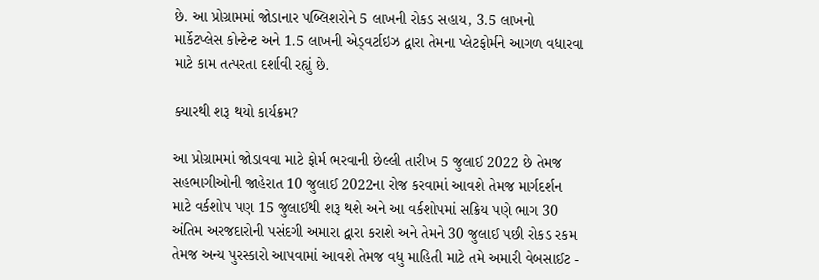છે. આ પ્રોગ્રામમાં જોડાનાર પબ્લિશરોને 5 લાખની રોકડ સહાય, 3.5 લાખનો માર્કેટપ્લેસ કોન્ટેન્ટ અને 1.5 લાખની એડ્વર્ટાઇઝ દ્વારા તેમના પ્લેટફોર્મને આગળ વધારવા માટે કામ તત્પરતા દર્શાવી રહ્યું છે.

ક્યારથી શરૂ થયો કાર્યક્રમ?

આ પ્રોગ્રામમાં જોડાવવા માટે ફોર્મ ભરવાની છેલ્લી તારીખ 5 જુલાઈ 2022 છે તેમજ સહભાગીઓની જાહેરાત 10 જુલાઈ 2022ના રોજ કરવામાં આવશે તેમજ માર્ગદર્શન માટે વર્કશોપ પણ 15 જુલાઈથી શરૂ થશે અને આ વર્કશોપમાં સક્રિય પણે ભાગ 30 અંતિમ અરજદારોની પસંદગી અમારા દ્વારા કરાશે અને તેમને 30 જુલાઈ પછી રોકડ રકમ તેમજ અન્ય પુરસ્કારો આપવામાં આવશે તેમજ વધુ માહિતી માટે તમે અમારી વેબસાઈટ -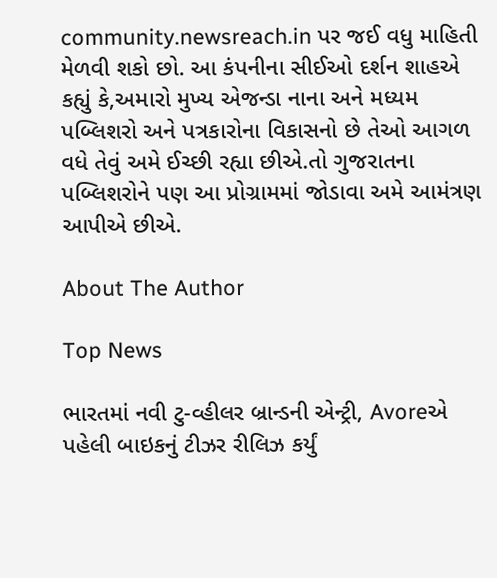community.newsreach.in પર જઈ વધુ માહિતી મેળવી શકો છો. આ કંપનીના સીઈઓ દર્શન શાહએ કહ્યું કે,અમારો મુખ્ય એજન્ડા નાના અને મધ્યમ પબ્લિશરો અને પત્રકારોના વિકાસનો છે તેઓ આગળ વધે તેવું અમે ઈચ્છી રહ્યા છીએ.તો ગુજરાતના પબ્લિશરોને પણ આ પ્રોગ્રામમાં જોડાવા અમે આમંત્રણ આપીએ છીએ.

About The Author

Top News

ભારતમાં નવી ટુ-વ્હીલર બ્રાન્ડની એન્ટ્રી, Avoreએ પહેલી બાઇકનું ટીઝર રીલિઝ કર્યું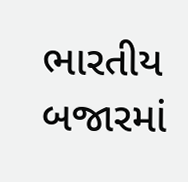ભારતીય બજારમાં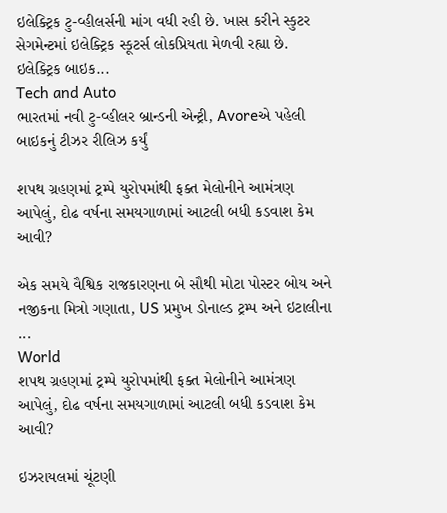ઇલેક્ટ્રિક ટુ-વ્હીલર્સની માંગ વધી રહી છે. ખાસ કરીને સ્કુટર સેગમેન્ટમાં ઇલેક્ટ્રિક સ્કૂટર્સ લોકપ્રિયતા મેળવી રહ્યા છે. ઇલેક્ટ્રિક બાઇક...
Tech and Auto
ભારતમાં નવી ટુ-વ્હીલર બ્રાન્ડની એન્ટ્રી, Avoreએ પહેલી બાઇકનું ટીઝર રીલિઝ કર્યું

શપથ ગ્રહણમાં ટ્રમ્પે યુરોપમાંથી ફક્ત મેલોનીને આમંત્રણ આપેલું, દોઢ વર્ષના સમયગાળામાં આટલી બધી કડવાશ કેમ આવી?

એક સમયે વૈશ્વિક રાજકારણના બે સૌથી મોટા પોસ્ટર બોય અને નજીકના મિત્રો ગણાતા, US પ્રમુખ ડોનાલ્ડ ટ્રમ્પ અને ઇટાલીના ...
World
શપથ ગ્રહણમાં ટ્રમ્પે યુરોપમાંથી ફક્ત મેલોનીને આમંત્રણ આપેલું, દોઢ વર્ષના સમયગાળામાં આટલી બધી કડવાશ કેમ આવી?

ઇઝરાયલમાં ચૂંટણી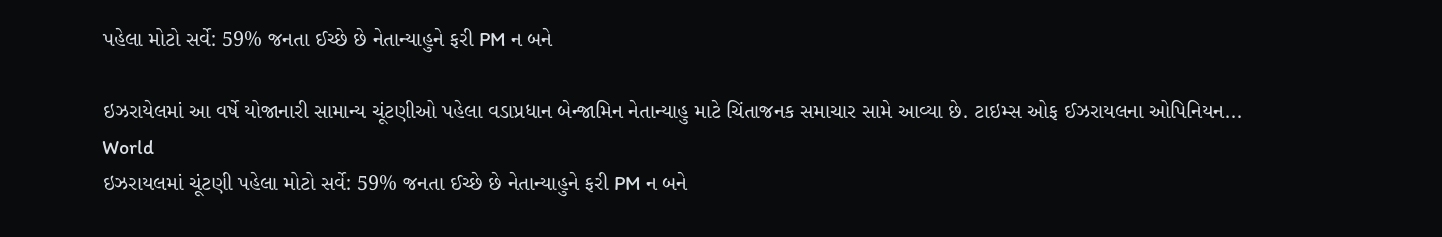પહેલા મોટો સર્વે: 59% જનતા ઈચ્છે છે નેતાન્યાહુને ફરી PM ન બને

ઇઝરાયેલમાં આ વર્ષે યોજાનારી સામાન્ય ચૂંટણીઓ પહેલા વડાપ્રધાન બેન્જામિન નેતાન્યાહુ માટે ચિંતાજનક સમાચાર સામે આવ્યા છે. ટાઇમ્સ ઓફ ઈઝરાયલના ઓપિનિયન...
World
ઇઝરાયલમાં ચૂંટણી પહેલા મોટો સર્વે: 59% જનતા ઈચ્છે છે નેતાન્યાહુને ફરી PM ન બને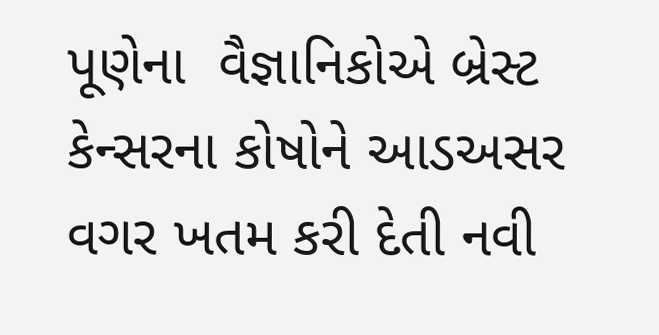પૂણેના  વૈજ્ઞાનિકોએ બ્રેસ્ટ કેન્સરના કોષોને આડઅસર વગર ખતમ કરી દેતી નવી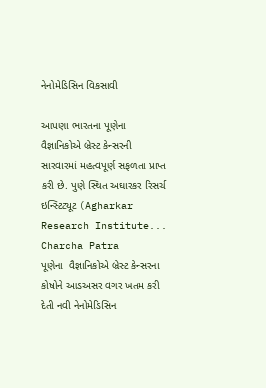નેનોમેડિસિન વિકસાવી

આપણા ભારતના પૂણેના  વૈજ્ઞાનિકોએ બ્રેસ્ટ કેન્સરની સારવારમાં મહત્વપૂર્ણ સફળતા પ્રાપ્ત કરી છે. પુણે સ્થિત અઘારકર રિસર્ચ ઇન્સ્ટિટ્યૂટ (Agharkar Research Institute...
Charcha Patra
પૂણેના  વૈજ્ઞાનિકોએ બ્રેસ્ટ કેન્સરના કોષોને આડઅસર વગર ખતમ કરી દેતી નવી નેનોમેડિસિન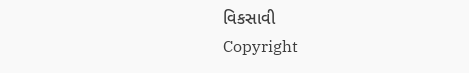વિકસાવી
Copyright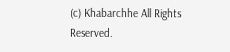(c) Khabarchhe All Rights Reserved.